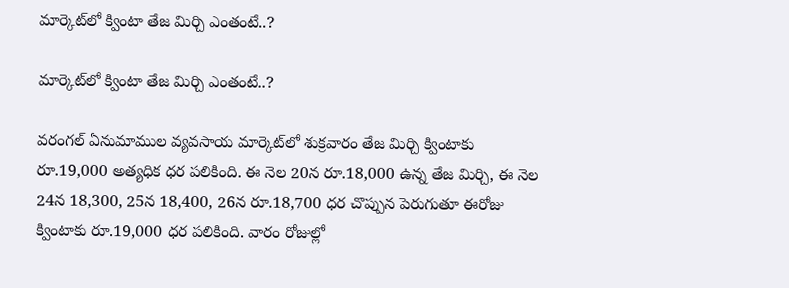మార్కెట్‌లో క్వింటా తేజ మిర్చి ఎంతంటే..?

మార్కెట్‌లో క్వింటా తేజ మిర్చి ఎంతంటే..?

వరంగల్ ఏనుమాముల వ్యవసాయ మార్కెట్‌లో శుక్రవారం తేజ మిర్చి క్వింటాకు రూ.19,000 అత్యధిక ధర పలికింది. ఈ నెల 20న రూ.18,000 ఉన్న తేజ మిర్చి, ఈ నెల 24న 18,300, 25న 18,400, 26న రూ.18,700 ధర చొప్పున పెరుగుతూ ఈరోజు క్వింటాకు రూ.19,000 ధర పలికింది. వారం రోజుల్లో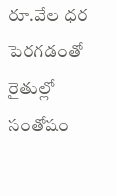రూ.వేల ధర పెరగడంతో రైతుల్లో సంతోషం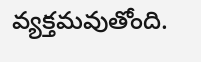వ్యక్తమవుతోంది.